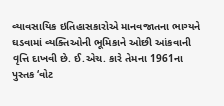વ્યાવસાયિક ઇતિહાસકારોએ માનવજાતના ભાગ્યને ઘડવામાં વ્યક્તિઓની ભૂમિકાને ઓછી આંકવાની વૃત્તિ દાખવી છે. ઈ.એચ. કારે તેમના 1961ના પુસ્તક ‘વોટ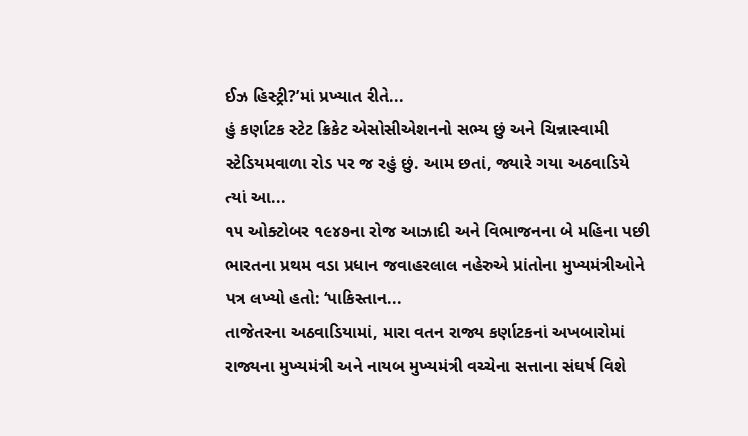ઈઝ હિસ્ટ્રી?’માં પ્રખ્યાત રીતે...
હું કર્ણાટક સ્ટેટ ક્રિકેટ એસોસીએશનનો સભ્ય છું અને ચિન્નાસ્વામી સ્ટેડિયમવાળા રોડ પર જ રહું છું. આમ છતાં, જ્યારે ગયા અઠવાડિયે ત્યાં આ...
૧૫ ઓક્ટોબર ૧૯૪૭ના રોજ આઝાદી અને વિભાજનના બે મહિના પછી ભારતના પ્રથમ વડા પ્રધાન જવાહરલાલ નહેરુએ પ્રાંતોના મુખ્યમંત્રીઓને પત્ર લખ્યો હતો: ‘પાકિસ્તાન...
તાજેતરના અઠવાડિયામાં, મારા વતન રાજ્ય કર્ણાટકનાં અખબારોમાં રાજ્યના મુખ્યમંત્રી અને નાયબ મુખ્યમંત્રી વચ્ચેના સત્તાના સંઘર્ષ વિશે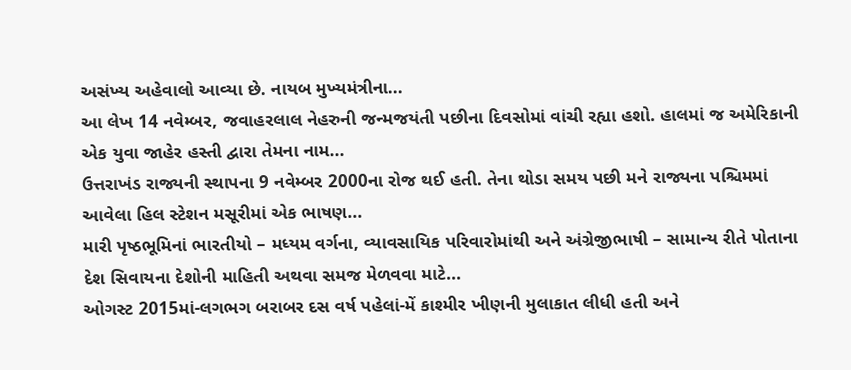અસંખ્ય અહેવાલો આવ્યા છે. નાયબ મુખ્યમંત્રીના...
આ લેખ 14 નવેમ્બર, જવાહરલાલ નેહરુની જન્મજયંતી પછીના દિવસોમાં વાંચી રહ્યા હશો. હાલમાં જ અમેરિકાની એક યુવા જાહેર હસ્તી દ્વારા તેમના નામ...
ઉત્તરાખંડ રાજ્યની સ્થાપના 9 નવેમ્બર 2000ના રોજ થઈ હતી. તેના થોડા સમય પછી મને રાજ્યના પશ્ચિમમાં આવેલા હિલ સ્ટેશન મસૂરીમાં એક ભાષણ...
મારી પૃષ્ઠભૂમિનાં ભારતીયો – મધ્યમ વર્ગના, વ્યાવસાયિક પરિવારોમાંથી અને અંગ્રેજીભાષી – સામાન્ય રીતે પોતાના દેશ સિવાયના દેશોની માહિતી અથવા સમજ મેળવવા માટે...
ઓગસ્ટ 2015માં-લગભગ બરાબર દસ વર્ષ પહેલાં-મેં કાશ્મીર ખીણની મુલાકાત લીધી હતી અને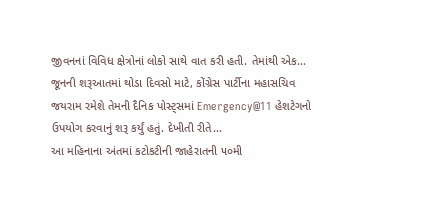જીવનનાં વિવિધ ક્ષેત્રોનાં લોકો સાથે વાત કરી હતી. તેમાંથી એક...
જૂનની શરૂઆતમાં થોડા દિવસો માટે, કોંગ્રેસ પાર્ટીના મહાસચિવ જયરામ રમેશે તેમની દૈનિક પોસ્ટ્સમાં Emergency@11 હેશટેગનો ઉપયોગ કરવાનું શરૂ કર્યું હતું. દેખીતી રીતે...
આ મહિનાના અંતમાં કટોકટીની જાહેરાતની ૫૦મી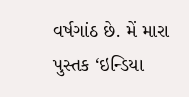વર્ષગાંઠ છે. મેં મારા પુસ્તક ‘ઇન્ડિયા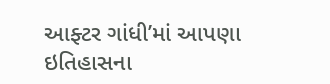આફ્ટર ગાંધી’માં આપણા ઇતિહાસના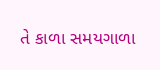તે કાળા સમયગાળા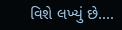વિશે લખ્યું છે....